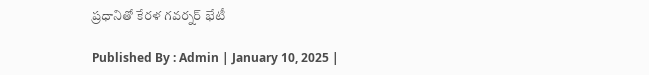ప్రధానితో కేరళ గవర్నర్ భేటీ

Published By : Admin | January 10, 2025 |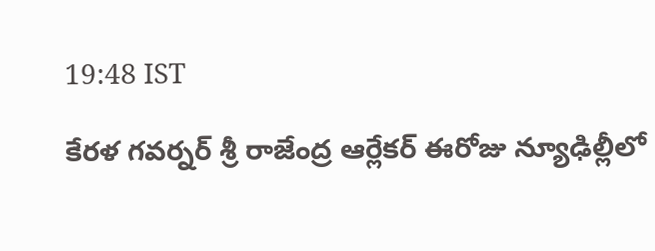19:48 IST

కేరళ గవర్నర్ శ్రీ రాజేంద్ర ఆర్లేకర్ ఈరోజు న్యూఢిల్లీలో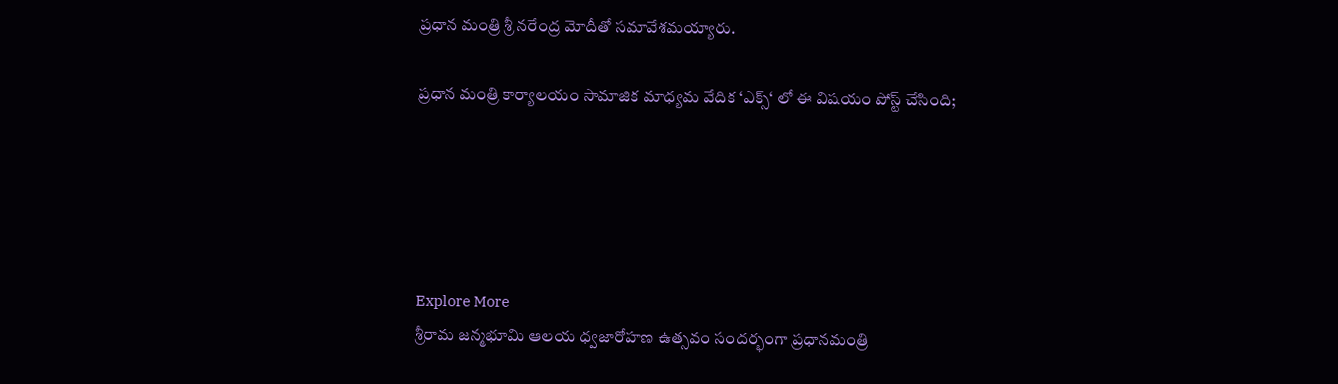ప్రధాన మంత్రి శ్రీ నరేంద్ర మోదీతో సమావేశమయ్యారు.

ప్రధాన మంత్రి కార్యాలయం సామాజిక మాధ్యమ వేదిక ‘ఎక్స్‘ లో ఈ విషయం పోస్ట్ చేసింది;





Explore More
శ్రీరామ జన్మభూమి ఆలయ ధ్వజారోహణ ఉత్సవం సందర్భంగా ప్రధానమంత్రి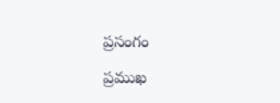ప్రసంగం

ప్రముఖ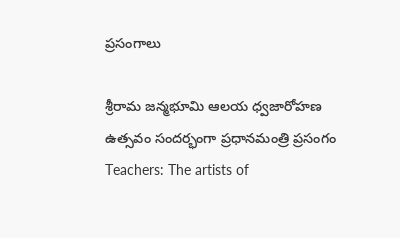ప్రసంగాలు

శ్రీరామ జన్మభూమి ఆలయ ధ్వజారోహణ ఉత్సవం సందర్భంగా ప్రధానమంత్రి ప్రసంగం
Teachers: The artists of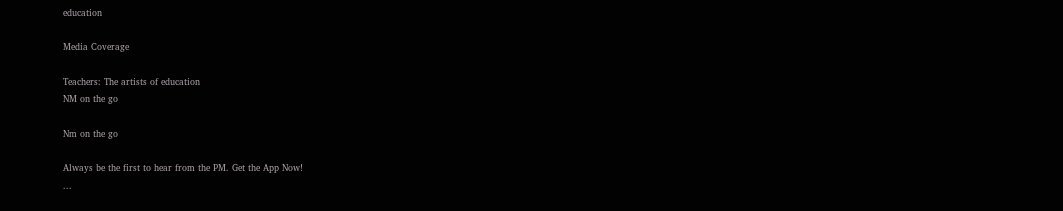education

Media Coverage

Teachers: The artists of education
NM on the go

Nm on the go

Always be the first to hear from the PM. Get the App Now!
...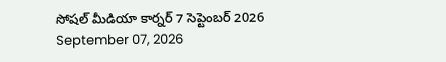సోషల్ మీడియా కార్నర్ 7 సెప్టెంబర్ 2026
September 07, 2026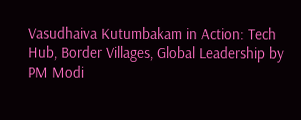Vasudhaiva Kutumbakam in Action: Tech Hub, Border Villages, Global Leadership by PM Modi